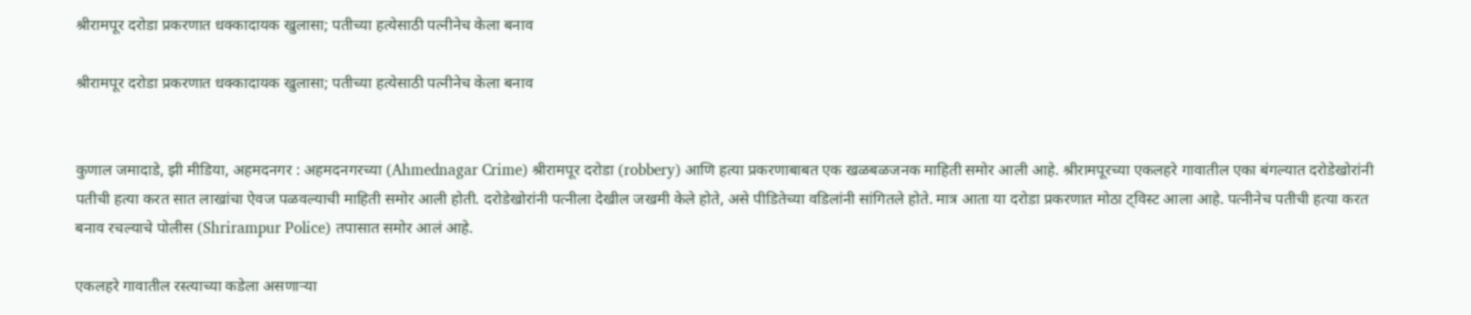श्रीरामपूर दरोडा प्रकरणात धक्कादायक खुलासा; पतीच्या हत्येसाठी पत्नीनेच केला बनाव

श्रीरामपूर दरोडा प्रकरणात धक्कादायक खुलासा; पतीच्या हत्येसाठी पत्नीनेच केला बनाव


कुणाल जमादाडे, झी मीडिया, अहमदनगर : अहमदनगरच्या (Ahmednagar Crime) श्रीरामपूर दरोडा (robbery) आणि हत्या प्रकरणाबाबत एक खळबळजनक माहिती समोर आली आहे. श्रीरामपूरच्या एकलहरे गावातील एका बंगल्यात दरोडेखोरांनी पतीची हत्या करत सात लाखांचा ऐवज पळवल्याची माहिती समोर आली होती. दरोडेखोरांनी पत्नीला देखील जखमी केले होते, असे पीडितेच्या वडिलांनी सांगितले होते. मात्र आता या दरोडा प्रकरणात मोठा ट्विस्ट आला आहे. पत्नीनेच पतीची हत्या करत बनाव रचल्याचे पोलीस (Shrirampur Police) तपासात समोर आलं आहे.

एकलहरे गावातील रस्त्याच्या कडेला असणाऱ्या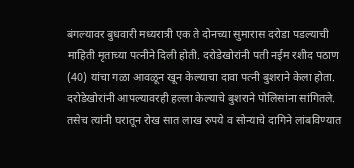बंगल्यावर बुधवारी मध्यरात्री एक ते दोनच्या सुमारास दरोडा पडल्याची माहिती मृताच्या पत्नीने दिली होती. दरोडेखोरांनी पती नईम रशीद पठाण (40) यांचा गळा आवळून खून केल्याचा दावा पत्नी बुशराने केला होता. दरोडेखोरांनी आपल्यावरही हल्ला केल्याचे बुशराने पोलिसांना सांगितले. तसेच त्यांनी घरातून रोख सात लाख रुपये व सोन्याचे दागिने लांबविण्यात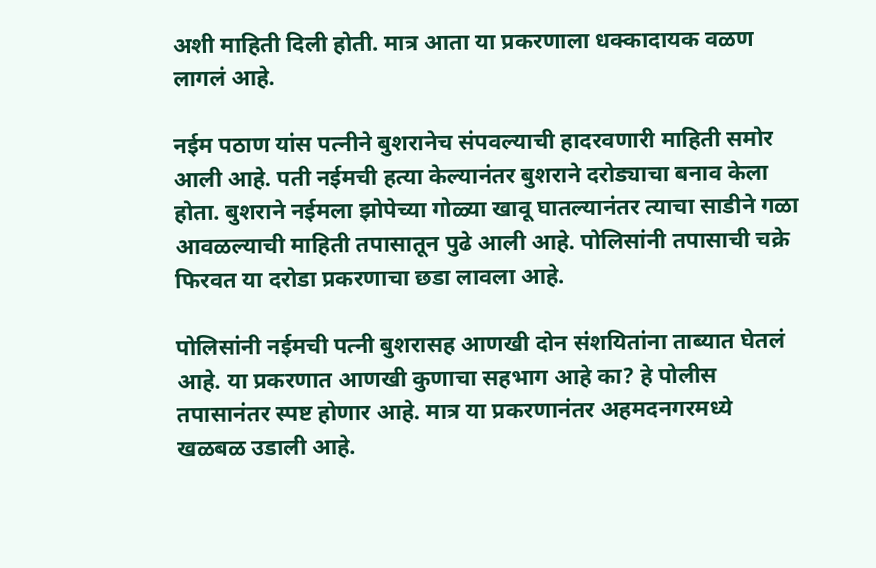अशी माहिती दिली होती. मात्र आता या प्रकरणाला धक्कादायक वळण लागलं आहे.

नईम पठाण यांस पत्नीने बुशरानेच संपवल्याची हादरवणारी माहिती समोर आली आहे. पती नईमची हत्या केल्यानंतर बुशराने दरोड्याचा बनाव केला होता. बुशराने नईमला झोपेच्या गोळ्या खावू घातल्यानंतर त्याचा साडीने गळा आवळल्याची माहिती तपासातून पुढे आली आहे. पोलिसांनी तपासाची चक्रे फिरवत या दरोडा प्रकरणाचा छडा लावला आहे.

पोलिसांनी नईमची पत्नी बुशरासह आणखी दोन संशयितांना ताब्यात घेतलं आहे. या प्रकरणात आणखी कुणाचा सहभाग आहे का? हे पोलीस तपासानंतर स्पष्ट होणार आहे. मात्र या प्रकरणानंतर अहमदनगरमध्ये खळबळ उडाली आहे.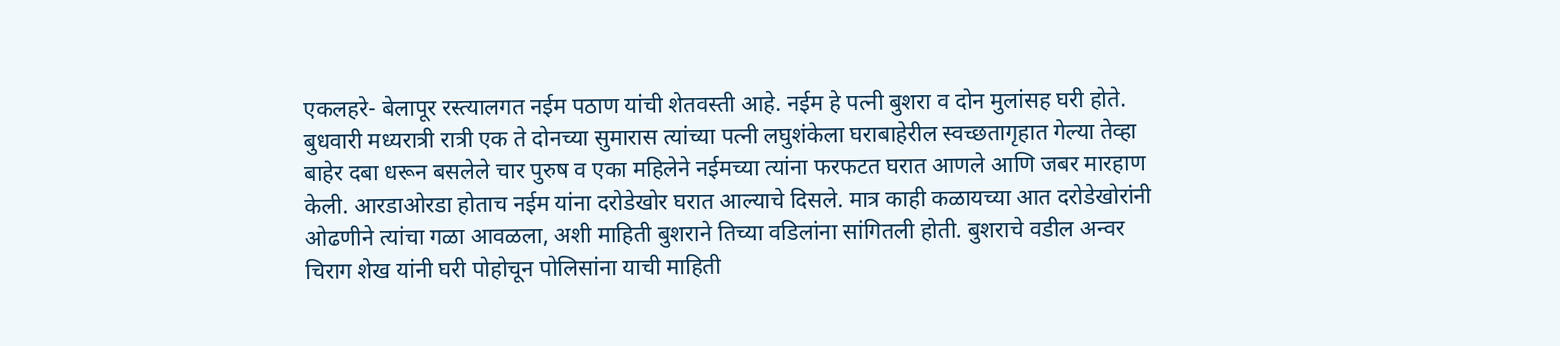एकलहरे- बेलापूर रस्त्यालगत नईम पठाण यांची शेतवस्ती आहे. नईम हे पत्नी बुशरा व दोन मुलांसह घरी होते. बुधवारी मध्यरात्री रात्री एक ते दोनच्या सुमारास त्यांच्या पत्नी लघुशंकेला घराबाहेरील स्वच्छतागृहात गेल्या तेव्हा बाहेर दबा धरून बसलेले चार पुरुष व एका महिलेने नईमच्या त्यांना फरफटत घरात आणले आणि जबर मारहाण केली. आरडाओरडा होताच नईम यांना दरोडेखोर घरात आल्याचे दिसले. मात्र काही कळायच्या आत दरोडेखोरांनी ओढणीने त्यांचा गळा आवळला, अशी माहिती बुशराने तिच्या वडिलांना सांगितली होती. बुशराचे वडील अन्वर चिराग शेख यांनी घरी पोहोचून पोलिसांना याची माहिती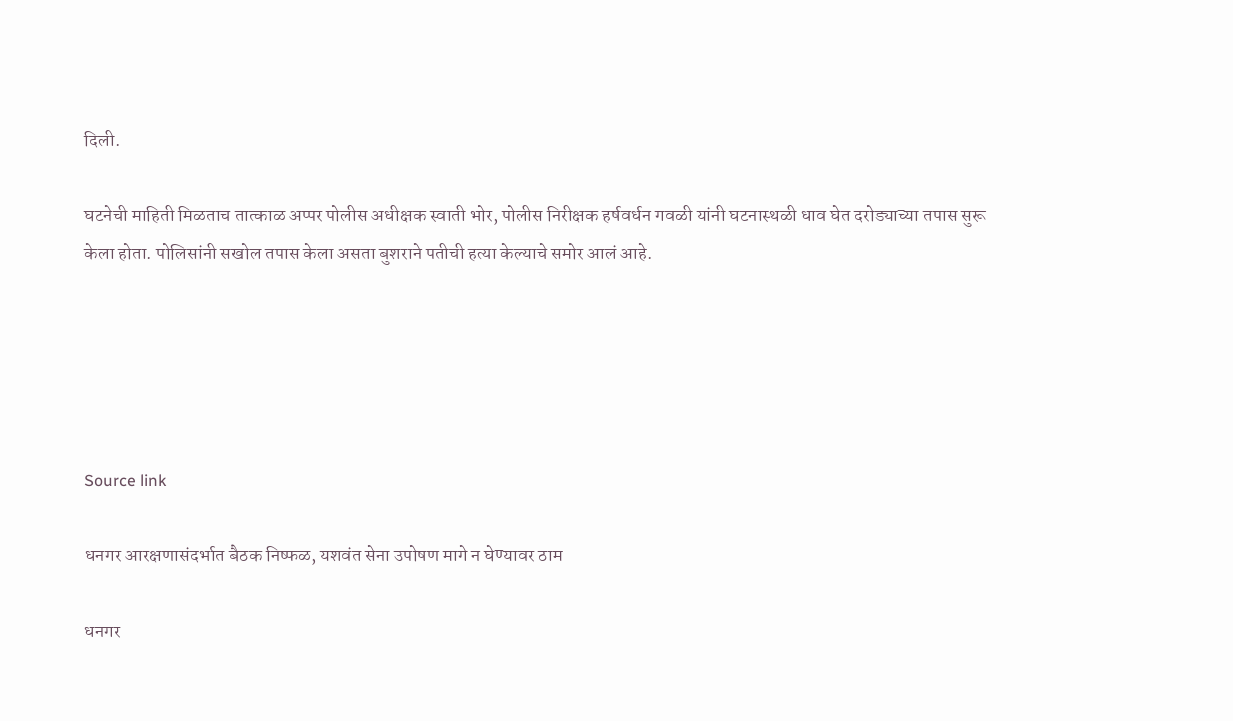दिली.

घटनेची माहिती मिळताच तात्काळ अप्पर पोलीस अधीक्षक स्वाती भोर, पोलीस निरीक्षक हर्षवर्धन गवळी यांनी घटनास्थळी धाव घेत दरोड्याच्या तपास सुरू केला होता. पोलिसांनी सखोल तपास केला असता बुशराने पतीची हत्या केल्याचे समोर आलं आहे.





Source link

धनगर आरक्षणासंदर्भात बैठक निष्फळ, यशवंत सेना उपोषण मागे न घेण्यावर ठाम

धनगर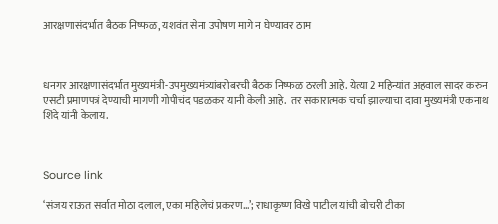आरक्षणासंदर्भात बैठक निष्फळ, यशवंत सेना उपोषण मागे न घेण्यावर ठाम



धनगर आरक्षणासंदर्भात मुख्यमंत्री-उपमुख्यमंत्र्यांबरोबरची बैठक निष्फळ ठरली आहे. येत्या 2 महिन्यांत अहवाल सादर करुन एसटी प्रमाणपत्रं देण्याची मागणी गोपीचंद पडळकर यानी केली आहे.  तर सकारात्मक चर्चा झाल्याचा दावा मुख्यमंत्री एकनाथ शिंदे यांनी केलाय.



Source link

‘संजय राऊत सर्वात मोठा दलाल, एका महिलेचं प्रकरण…’; राधाकृष्ण विखे पाटील यांची बोचरी टीका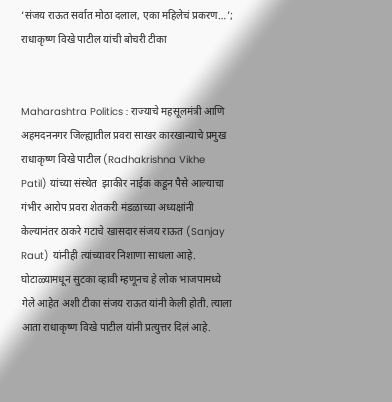‘संजय राऊत सर्वात मोठा दलाल, एका महिलेचं प्रकरण…’; राधाकृष्ण विखे पाटील यांची बोचरी टीका


Maharashtra Politics : राज्याचे महसूलमंत्री आणि अहमदननगर जिल्ह्यातील प्रवरा साखर कारखान्याचे प्रमुख राधाकृष्ण विखे पाटील (Radhakrishna Vikhe Patil) यांच्या संस्थेत  झाकीर नाईक कडून पैसे आल्याचा गंभीर आरोप प्रवरा शेतकरी मंडळाच्या अध्यक्षांनी केल्यानंतर ठाकरे गटाचे खासदार संजय राऊत (Sanjay Raut) यांनीही त्यांच्यावर निशाणा साधला आहे. घोटाळ्यामधून सुटका व्हावी म्हणूनच हे लोक भाजपामध्ये गेले आहेत अशी टीका संजय राऊत यांनी केली होती. त्याला आता राधाकृष्ण विखे पाटील यांनी प्रत्युत्तर दिलं आहे.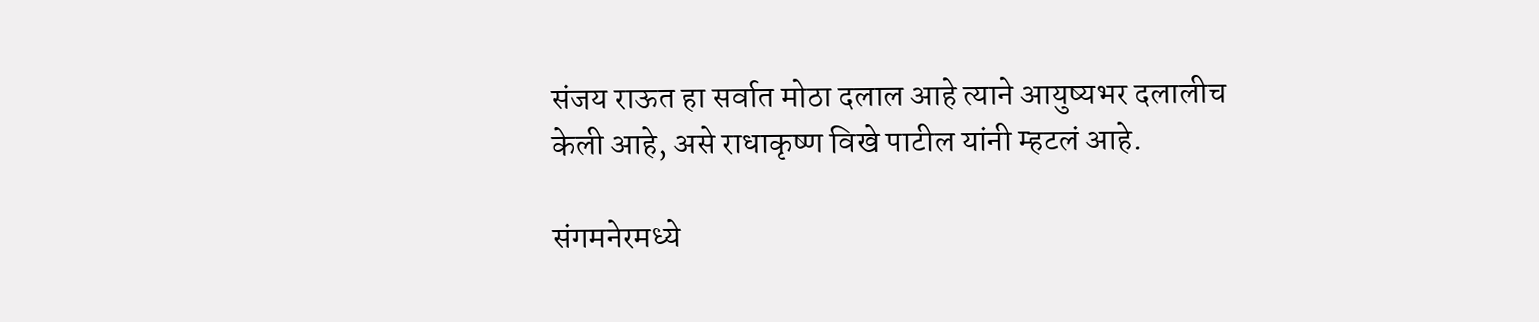संजय राऊत हा सर्वात मोठा दलाल आहे त्याने आयुष्यभर दलालीच केली आहे, असे राधाकृष्ण विखे पाटील यांनी म्हटलं आहे.

संगमनेरमध्ये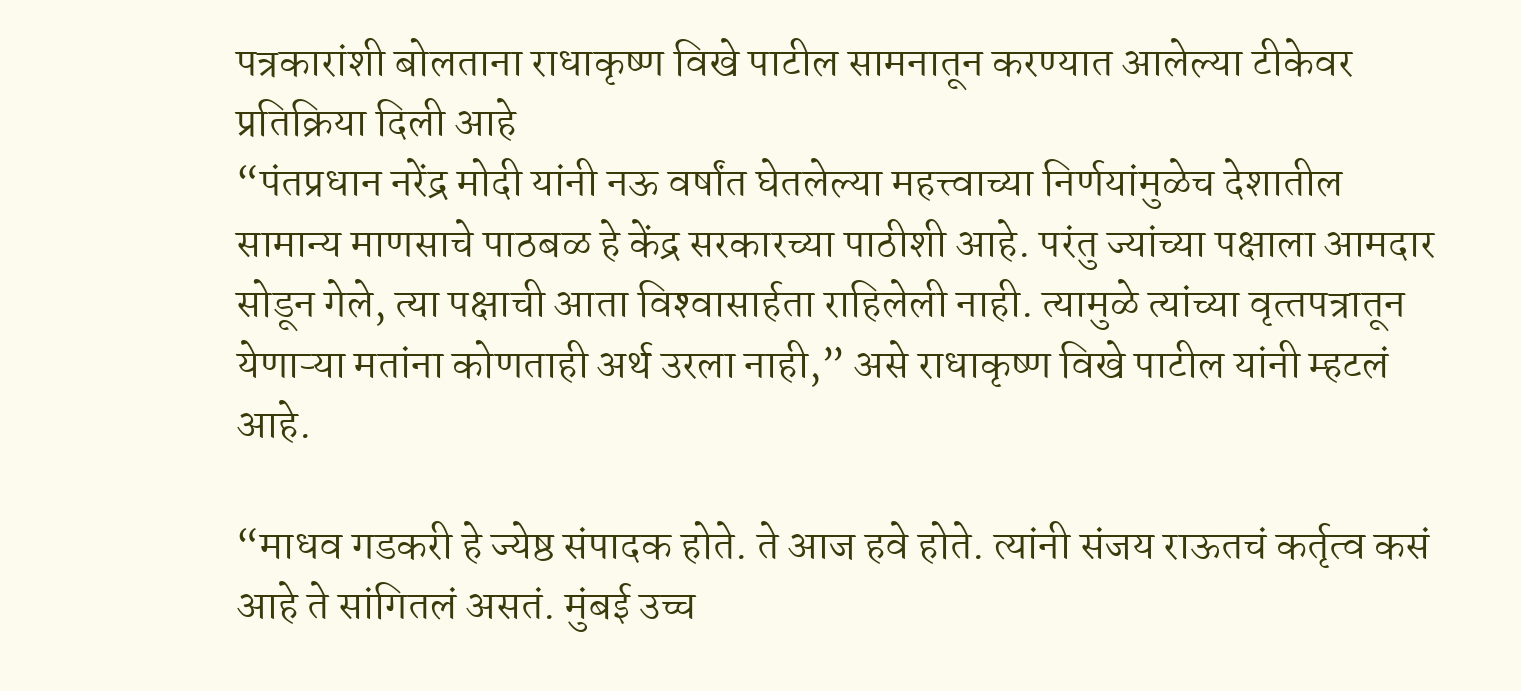पत्रकारांशी बोलताना राधाकृष्ण विखे पाटील सामनातून करण्यात आलेल्या टीकेवर प्रतिक्रिया दिली आहे
“पंतप्रधान नरेंद्र मोदी यांनी नऊ वर्षांत घेतलेल्‍या महत्त्वाच्या निर्णयांमुळेच देशातील सामान्‍य माणसाचे पाठबळ हे केंद्र सरकारच्‍या पाठीशी आहे. परंतु ज्‍यांच्‍या पक्षाला आमदार सोडून गेले, त्‍या पक्षाची आता विश्‍वासार्हता राहिलेली नाही. त्‍यामुळे त्‍यांच्‍या वृत्‍तपत्रातून येणाऱ्या मतांना कोणताही अर्थ उरला नाही,” असे राधाकृष्ण विखे पाटील यांनी म्हटलं आहे.

“माधव गडकरी हे ज्येष्ठ संपादक होते. ते आज हवे होते. त्यांनी संजय राऊतचं कर्तृत्व कसं आहे ते सांगितलं असतं. मुंबई उच्च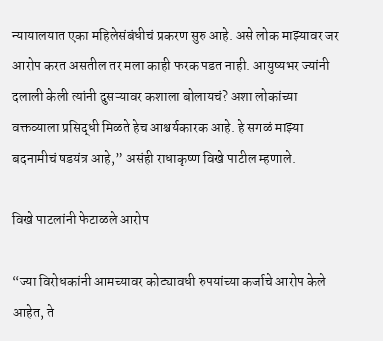न्यायालयात एका महिलेसंबंधीचं प्रकरण सुरु आहे. असे लोक माझ्यावर जर आरोप करत असतील तर मला काही फरक पडत नाही. आयुष्यभर ज्यांनी दलाली केली त्यांनी दुसऱ्यावर कशाला बोलायचं? अशा लोकांच्या वक्तव्याला प्रसिद्धी मिळते हेच आश्चर्यकारक आहे. हे सगळं माझ्या बदनामीचं षडयंत्र आहे,” असंही राधाकृष्ण विखे पाटील म्हणाले.

विखे पाटलांनी फेटाळले आरोप

“ज्या विरोधकांनी आमच्यावर कोट्यावधी रुपयांच्या कर्जाचे आरोप केले आहेत, ते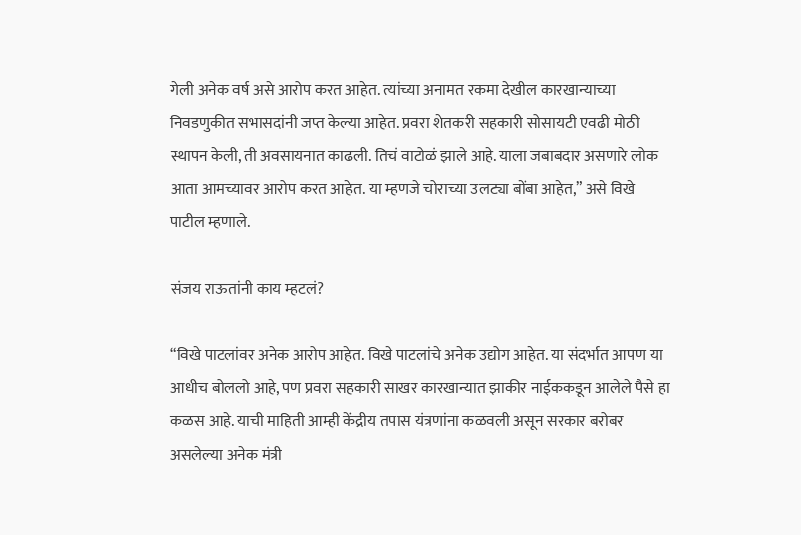गेली अनेक वर्ष असे आरोप करत आहेत. त्यांच्या अनामत रकमा देखील कारखान्याच्या निवडणुकीत सभासदांनी जप्त केल्या आहेत. प्रवरा शेतकरी सहकारी सोसायटी एवढी मोठी स्थापन केली, ती अवसायनात काढली. तिचं वाटोळं झाले आहे. याला जबाबदार असणारे लोक आता आमच्यावर आरोप करत आहेत. या म्हणजे चोराच्या उलट्या बोंबा आहेत,” असे विखे पाटील म्हणाले.

संजय राऊतांनी काय म्हटलं?

“विखे पाटलांवर अनेक आरोप आहेत. विखे पाटलांचे अनेक उद्योग आहेत. या संदर्भात आपण या आधीच बोललो आहे, पण प्रवरा सहकारी साखर कारखान्यात झाकीर नाईककडून आलेले पैसे हा कळस आहे. याची माहिती आम्ही केंद्रीय तपास यंत्रणांना कळवली असून सरकार बरोबर असलेल्या अनेक मंत्री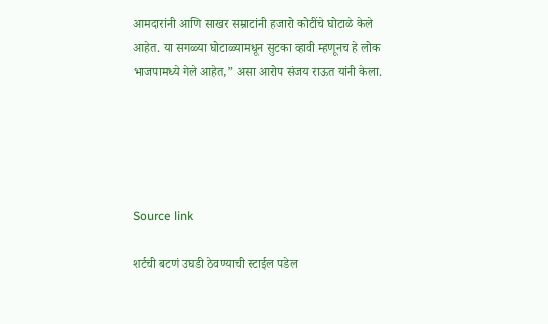आमदारांनी आणि साखर सम्राटांनी हजारो कोटींचे घोटाळे केले आहेत. या सगळ्या घोटाळ्यामधून सुटका व्हावी म्हणूनच हे लोक भाजपामध्ये गेले आहेत,” असा आरोप संजय राऊत यांनी केला.





Source link

शर्टची बटणं उघडी ठेवण्याची स्टाईल पडेल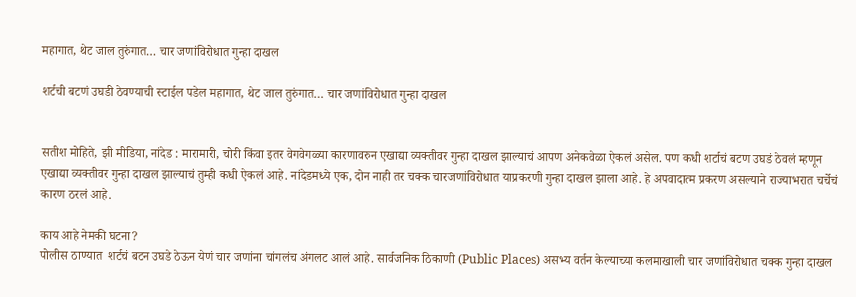महागात, थेट जाल तुरुंगात… चार जणांविरोधात गुन्हा दाखल

शर्टची बटणं उघडी ठेवण्याची स्टाईल पडेल महागात, थेट जाल तुरुंगात… चार जणांविरोधात गुन्हा दाखल


सतीश मोहिते, झी मीडिया, नांदेड : मारामारी, चोरी किंवा इतर वेगवेगळ्या कारणावरुन एखाद्या व्यक्तीवर गुन्हा दाखल झाल्याचं आपण अनेकवेळा ऐकलं असेल. पण कधी शर्टाचं बटण उघडं ठेवलं म्हणून एखाद्या व्यक्तीवर गुन्हा दाखल झाल्याचं तुम्ही कधी ऐकलं आहे. नांदेडमध्ये एक, दोन नाही तर चक्क चारजणांविरोधात याप्रकरणी गुन्हा दाखल झाला आहे. हे अपवादात्म प्रकरण असल्याने राज्याभरात चर्चेचं कारण ठरलं आहे.

काय आहे नेमकी घटना?
पोलीस ठाण्यात  शर्टचं बटन उघडे ठेऊन येणं चार जणांना चांगलंच अंगलट आलं आहे. सार्वजनिक ठिकाणी (Public Places) असभ्य वर्तन केल्याच्या कलमाखाली चार जणांविरोधात चक्क गुन्हा दाखल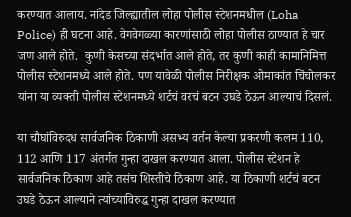करण्यात आलाय. नांदेड जिल्ह्यातील लोहा पोलीस स्टेशनमधील (Loha Police) ही घटना आहे. वेगवेगळ्या कारणांसाठी लोहा पोलीस ठाण्यात हे चार जण आले होते.  कुणी केसच्या संदर्भात आले होते, तर कुणी काही कामानिमित्त पोलीस स्टेशनमध्ये आले होते. पण यावेळी पोलीस निरीक्षक ओमाकांत चिंचोलकर यांना या व्यक्ती पोलीस स्टेशनमध्ये शर्टचं वरचं बटन उघडे ठेऊन आल्याचं दिसलं.

या चौघांविरुदध सार्वजनिक ठिकाणी असभ्य वर्तन केल्या प्रकरणी कलम 110, 112 आणि 117 अंतर्गत गुन्हा दाखल करण्यात आला. पोलीस स्टेशन हे सार्वजनिक ठिकाण आहे तसंच शिस्तीचे ठिकाण आहे. या ठिकाणी शर्टचं बटन उघडे ठेऊन आल्याने त्यांच्याविरुद्ध गुन्हा दाखल करण्यात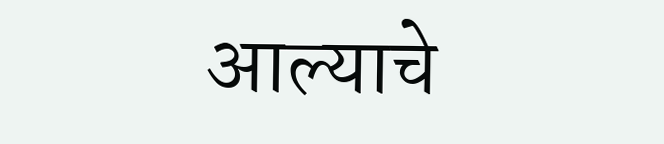आल्याचे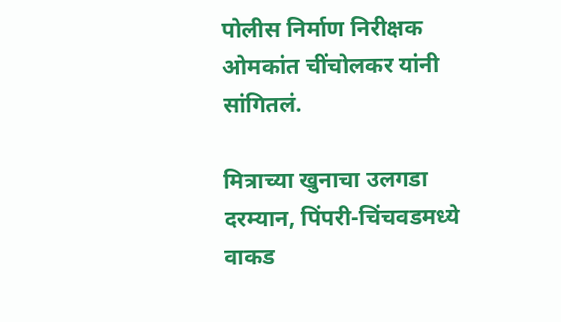पोलीस निर्माण निरीक्षक ओमकांत चींचोलकर यांनी सांगितलं.

मित्राच्या खुनाचा उलगडा
दरम्यान, पिंपरी-चिंचवडमध्ये वाकड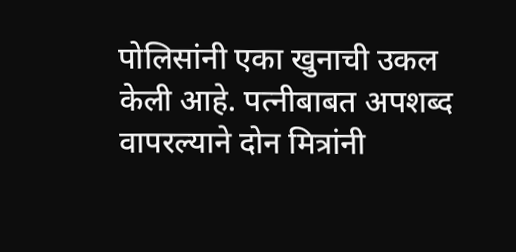पोलिसांनी एका खुनाची उकल केली आहे. पत्नीबाबत अपशब्द वापरल्याने दोन मित्रांनी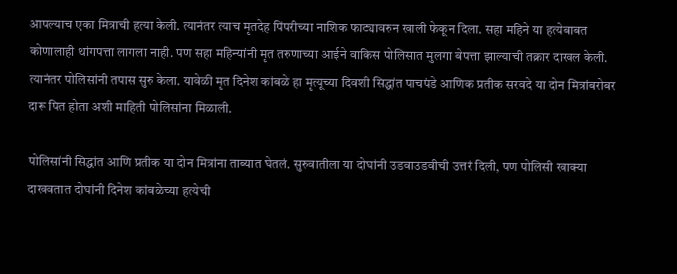आपल्याच एका मित्राची हत्या केली. त्यानंतर त्याच मृतदेह पिंपरीच्या नाशिक फाट्यावरुन खाली फेकून दिला. सहा महिने या हत्येबाबत कोणालाही थांगपत्ता लागला नाही. पण सहा महिन्यांनी मृत तरुणाच्या आईने वाकिस पोलिसात मुलगा बेपत्ता झाल्याची तक्रार दाखल केली. त्यानंतर पोलिसांनी तपास सुरु केला. यावेळी मृत दिनेश कांबळे हा मृत्यूच्या दिवशी सिद्धांत पाचपंडे आणिक प्रतीक सरवदे या दोन मित्रांबरोबर दारू पित होता अशी माहिती पोलिसांना मिळाली.

पोलिसांनी सिद्धांत आणि प्रतीक या दोन मित्रांना ताब्यात घेतलं. सुरुवातीला या दोघांनी उडवाउडवीची उत्तरं दिली, पण पोलिसी खाक्या दाखवतात दोघांनी दिनेश कांबळेच्या हत्येची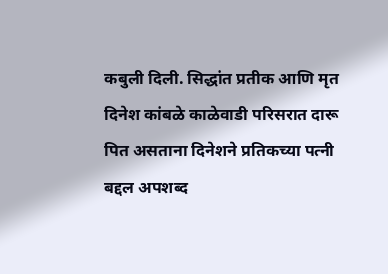कबुली दिली. सिद्धांत प्रतीक आणि मृत दिनेश कांबळे काळेवाडी परिसरात दारू पित असताना दिनेशने प्रतिकच्या पत्नी बद्दल अपशब्द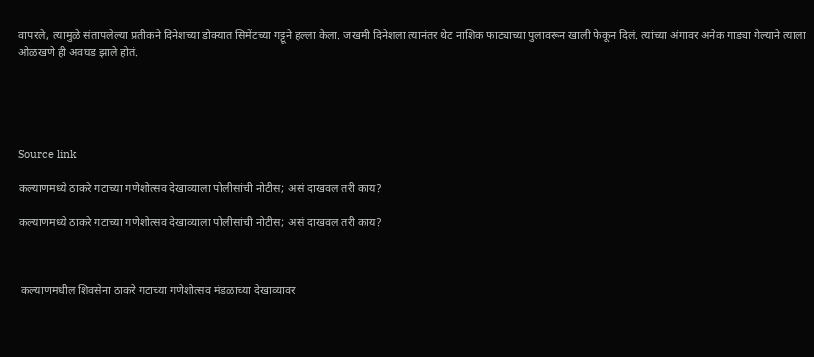वापरले, त्यामुळे संतापलेल्या प्रतीकने दिनेशच्या डोक्यात सिमेंटच्या गट्टूने हल्ला केला. जखमी दिनेशला त्यानंतर थेट नाशिक फाट्याच्या पुलावरून खाली फेकून दिलं. त्यांच्या अंगावर अनेक गाड्या गेल्याने त्याला ओळखणे ही अवघड झाले होतं.





Source link

कल्याणमध्ये ठाकरे गटाच्या गणेशोत्सव देखाव्याला पोलीसांची नोटीस; असं दाखवल तरी काय?

कल्याणमध्ये ठाकरे गटाच्या गणेशोत्सव देखाव्याला पोलीसांची नोटीस; असं दाखवल तरी काय?



 कल्याणमधील शिवसेना ठाकरे गटाच्या गणेशोत्सव मंडळाच्या देखाव्यावर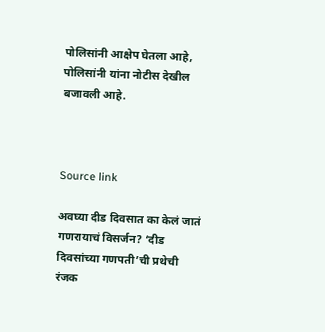पोलिसांनी आक्षेप घेतला आहे, पोलिसांनी यांना नोटीस देखील बजावली आहे.



Source link

अवघ्या दीड दिवसात का केलं जातं गणरायाचं विसर्जन? ‘दीड दिवसांच्या गणपती’ची प्रथेची रंजक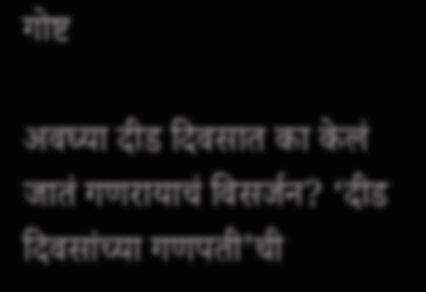गोष्ट

अवघ्या दीड दिवसात का केलं जातं गणरायाचं विसर्जन? ‘दीड दिवसांच्या गणपती’ची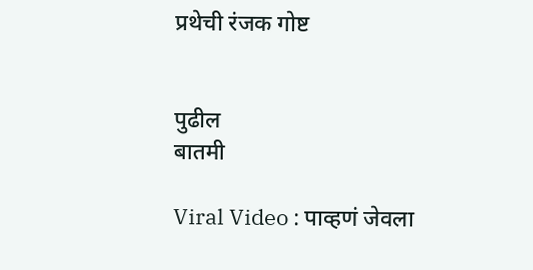प्रथेची रंजक गोष्ट


पुढील
बातमी

Viral Video : पाव्हणं जेवला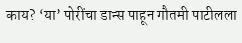काय? ‘या’ पोरींचा डान्स पाहून गौतमी पाटीलला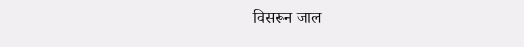विसरून जाल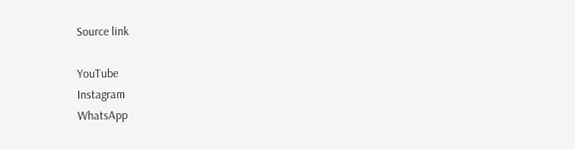Source link

YouTube
Instagram
WhatsApp